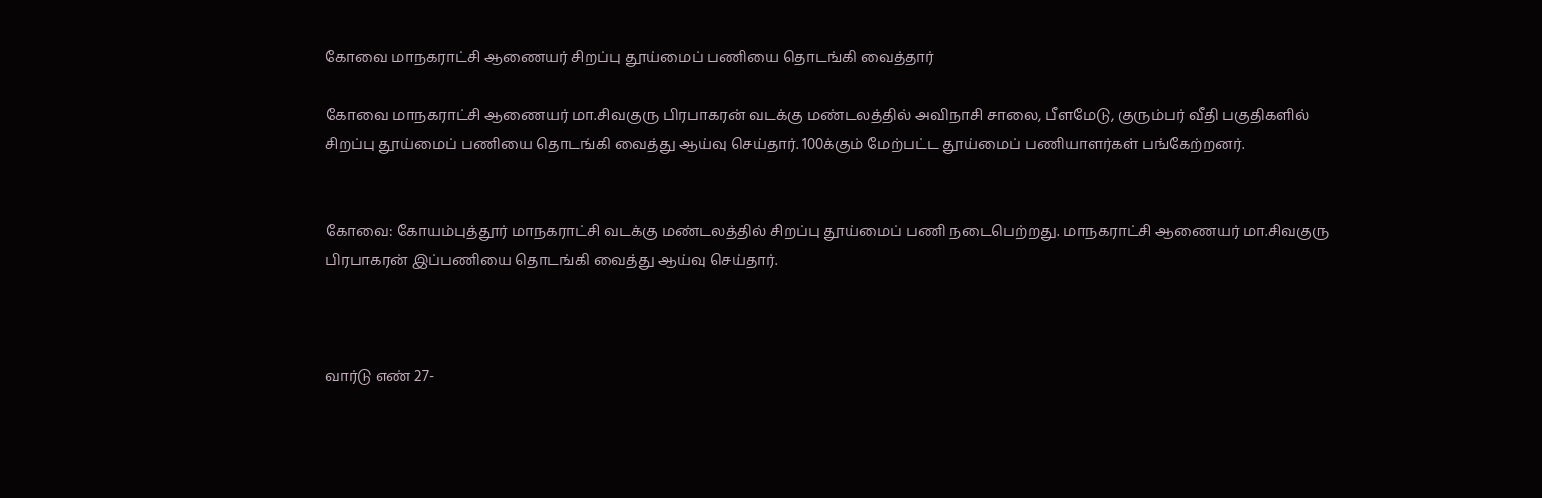கோவை மாநகராட்சி ஆணையர் சிறப்பு தூய்மைப் பணியை தொடங்கி வைத்தார்

கோவை மாநகராட்சி ஆணையர் மா.சிவகுரு பிரபாகரன் வடக்கு மண்டலத்தில் அவிநாசி சாலை, பீளமேடு, குரும்பர் வீதி பகுதிகளில் சிறப்பு தூய்மைப் பணியை தொடங்கி வைத்து ஆய்வு செய்தார். 100க்கும் மேற்பட்ட தூய்மைப் பணியாளர்கள் பங்கேற்றனர்.


கோவை: கோயம்புத்தூர் மாநகராட்சி வடக்கு மண்டலத்தில் சிறப்பு தூய்மைப் பணி நடைபெற்றது. மாநகராட்சி ஆணையர் மா.சிவகுரு பிரபாகரன் இப்பணியை தொடங்கி வைத்து ஆய்வு செய்தார்.



வார்டு எண் 27-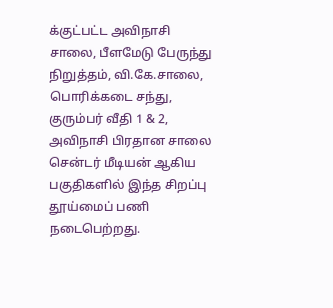க்குட்பட்ட அவிநாசி சாலை, பீளமேடு பேருந்து நிறுத்தம், வி.கே.சாலை, பொரிக்கடை சந்து, குரும்பர் வீதி 1 & 2, அவிநாசி பிரதான சாலை சென்டர் மீடியன் ஆகிய பகுதிகளில் இந்த சிறப்பு தூய்மைப் பணி நடைபெற்றது.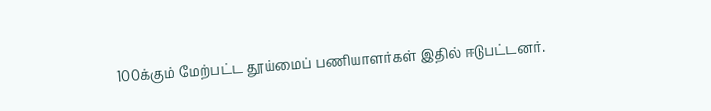100க்கும் மேற்பட்ட தூய்மைப் பணியாளர்கள் இதில் ஈடுபட்டனர்.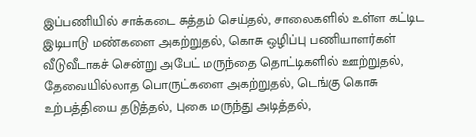இப்பணியில் சாக்கடை சுத்தம் செய்தல், சாலைகளில் உள்ள கட்டிட இடிபாடு மண்களை அகற்றுதல், கொசு ஒழிப்பு பணியாளர்கள் வீடுவீடாகச் சென்று அபேட் மருந்தை தொட்டிகளில் ஊற்றுதல், தேவையில்லாத பொருட்களை அகற்றுதல், டெங்கு கொசு உற்பத்தியை தடுத்தல், புகை மருந்து அடித்தல்,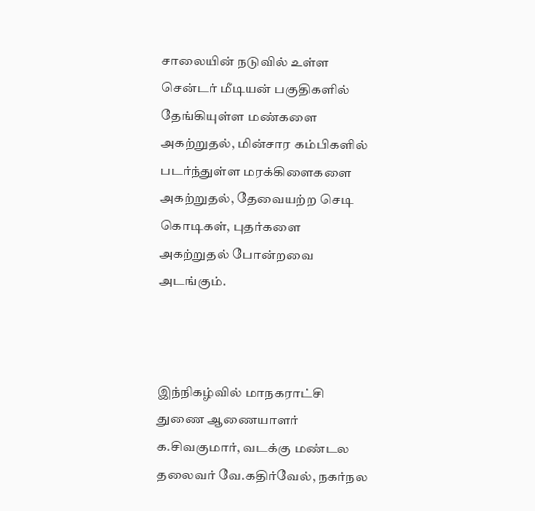சாலையின் நடுவில் உள்ள சென்டர் மீடியன் பகுதிகளில் தேங்கியுள்ள மண்களை அகற்றுதல், மின்சார கம்பிகளில் படர்ந்துள்ள மரக்கிளைகளை அகற்றுதல், தேவையற்ற செடி கொடிகள், புதர்களை அகற்றுதல் போன்றவை அடங்கும்.



இந்நிகழ்வில் மாநகராட்சி துணை ஆணையாளர் க.சிவகுமார், வடக்கு மண்டல தலைவர் வே.கதிர்வேல், நகர்நல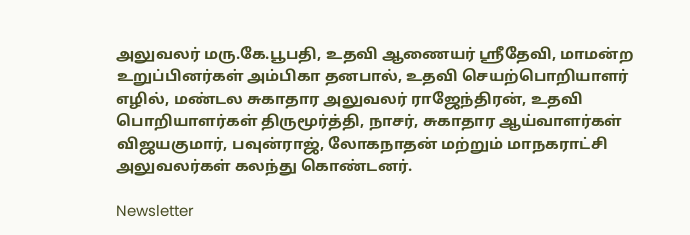அலுவலர் மரு.கே.பூபதி, உதவி ஆணையர் ஸ்ரீதேவி, மாமன்ற உறுப்பினர்கள் அம்பிகா தனபால், உதவி செயற்பொறியாளர் எழில், மண்டல சுகாதார அலுவலர் ராஜேந்திரன், உதவி பொறியாளர்கள் திருமூர்த்தி, நாசர், சுகாதார ஆய்வாளர்கள் விஜயகுமார், பவுன்ராஜ், லோகநாதன் மற்றும் மாநகராட்சி அலுவலர்கள் கலந்து கொண்டனர்.

Newsletter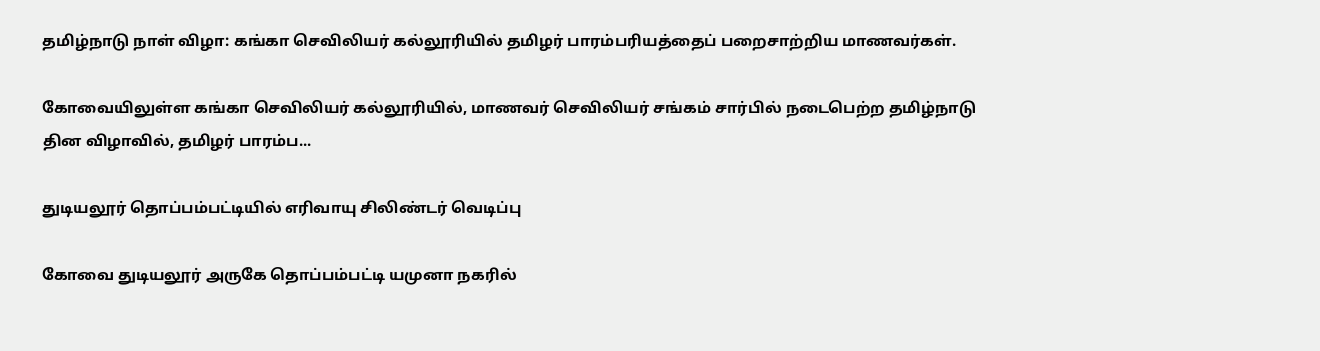தமிழ்நாடு நாள் விழா: கங்கா செவிலியர் கல்லூரியில் தமிழர் பாரம்பரியத்தைப் பறைசாற்றிய மாணவர்கள்.

கோவையிலுள்ள கங்கா செவிலியர் கல்லூரியில், மாணவர் செவிலியர் சங்கம் சார்பில் நடைபெற்ற தமிழ்நாடு தின விழாவில், தமிழர் பாரம்ப...

துடியலூர் தொப்பம்பட்டியில் எரிவாயு சிலிண்டர் வெடிப்பு

கோவை துடியலூர் அருகே தொப்பம்பட்டி யமுனா நகரில்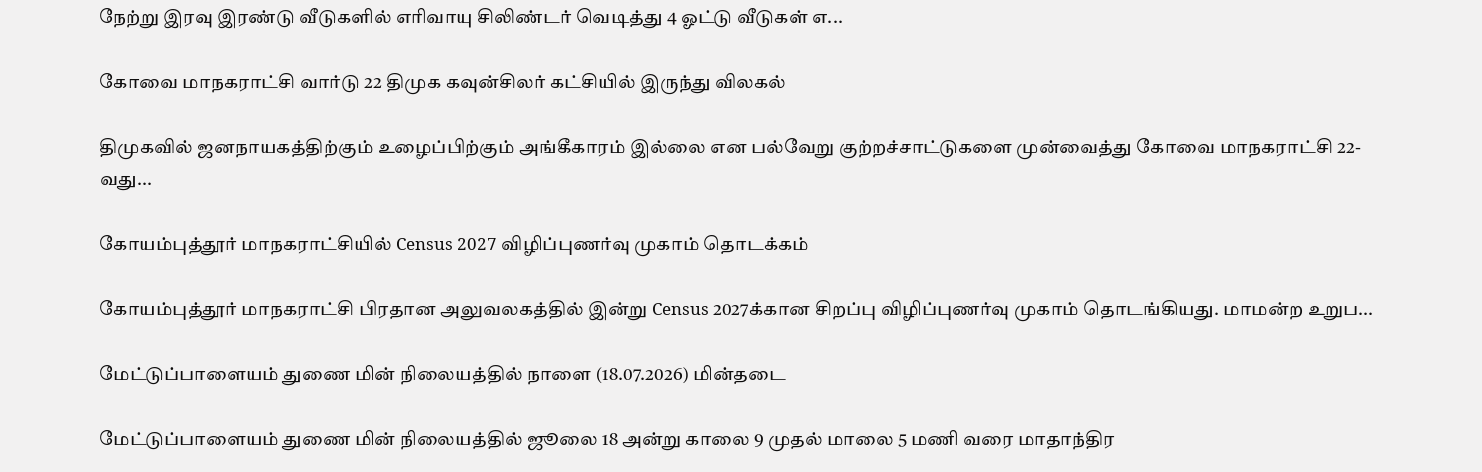நேற்று இரவு இரண்டு வீடுகளில் எரிவாயு சிலிண்டர் வெடித்து 4 ஓட்டு வீடுகள் எ...

கோவை மாநகராட்சி வார்டு 22 திமுக கவுன்சிலர் கட்சியில் இருந்து விலகல்

திமுகவில் ஜனநாயகத்திற்கும் உழைப்பிற்கும் அங்கீகாரம் இல்லை என பல்வேறு குற்றச்சாட்டுகளை முன்வைத்து கோவை மாநகராட்சி 22-வது...

கோயம்புத்தூர் மாநகராட்சியில் Census 2027 விழிப்புணர்வு முகாம் தொடக்கம்

கோயம்புத்தூர் மாநகராட்சி பிரதான அலுவலகத்தில் இன்று Census 2027க்கான சிறப்பு விழிப்புணர்வு முகாம் தொடங்கியது. மாமன்ற உறுப...

மேட்டுப்பாளையம் துணை மின் நிலையத்தில் நாளை (18.07.2026) மின்தடை

மேட்டுப்பாளையம் துணை மின் நிலையத்தில் ஜூலை 18 அன்று காலை 9 முதல் மாலை 5 மணி வரை மாதாந்திர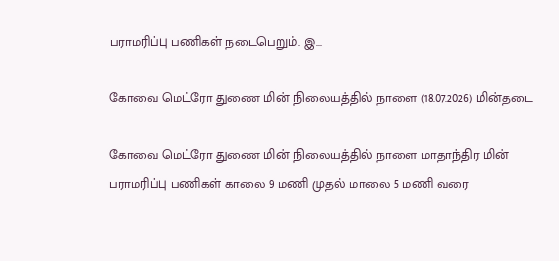பராமரிப்பு பணிகள் நடைபெறும். இ...

கோவை மெட்ரோ துணை மின் நிலையத்தில் நாளை (18.07.2026) மின்தடை

கோவை மெட்ரோ துணை மின் நிலையத்தில் நாளை மாதாந்திர மின் பராமரிப்பு பணிகள் காலை 9 மணி முதல் மாலை 5 மணி வரை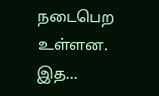நடைபெற உள்ளன. இத...